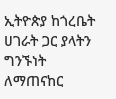ኢትዮጵያ ከጎረቤት ሀገራት ጋር ያላትን ግንኙነት ለማጠናከር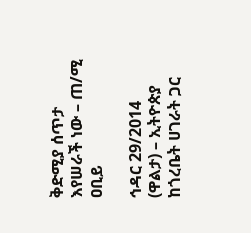ቅድሚያ ሰጥታ እየሠራች ነው – ጠ/ሚ ዐቢይ

ኅዳር 29/2014 (ዋልታ) – ኢትዮጵያ ከጎረቤት ሀገራት ጋር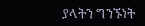ያላትን ግንኙነት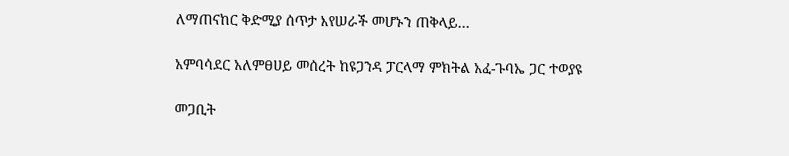ለማጠናከር ቅድሚያ ሰጥታ እየሠራች መሆኑን ጠቅላይ…

አምባሳደር አለምፀሀይ መሰረት ከዩጋንዳ ፓርላማ ምክትል አፈ-ጉባኤ ጋር ተወያዩ

መጋቢት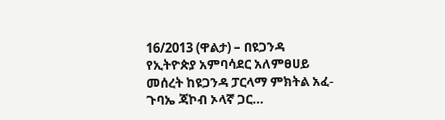16/2013 (ዋልታ) – በዩጋንዳ የኢትዮጵያ አምባሳደር አለምፀሀይ መሰረት ከዩጋንዳ ፓርላማ ምክትል አፈ-ጉባኤ ጃኮብ ኦላኛ ጋር…